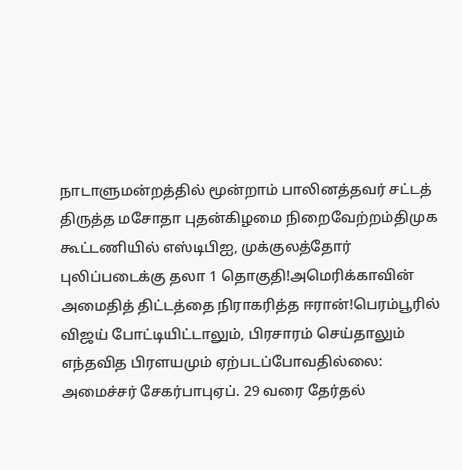நாடாளுமன்றத்தில் மூன்றாம் பாலினத்தவர் சட்டத் திருத்த மசோதா புதன்கிழமை நிறைவேற்றம்திமுக கூட்டணியில் எஸ்டிபிஐ, முக்குலத்தோர் புலிப்படைக்கு தலா 1 தொகுதி!அமெரிக்காவின் அமைதித் திட்டத்தை நிராகரித்த ஈரான்!பெரம்பூரில் விஜய் போட்டியிட்டாலும், பிரசாரம் செய்தாலும் எந்தவித பிரளயமும் ஏற்படப்போவதில்லை: அமைச்சர் சேகர்பாபுஏப். 29 வரை தேர்தல்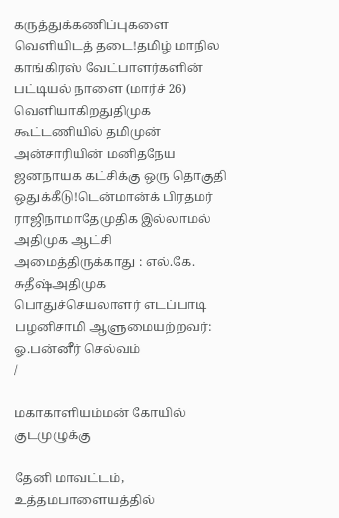கருத்துக்கணிப்புகளை வெளியிடத் தடை!தமிழ் மாநில காங்கிரஸ் வேட்பாளர்களின் பட்டியல் நாளை (மார்ச் 26) வெளியாகிறதுதிமுக கூட்டணியில் தமிமுன் அன்சாரியின் மனிதநேய ஜனநாயக கட்சிக்கு ஒரு தொகுதி ஒதுக்கீடு!டென்மான்க் பிரதமர் ராஜிநாமாதேமுதிக இல்லாமல் அதிமுக ஆட்சி அமைத்திருக்காது : எல்.கே. சுதீஷ்அதிமுக பொதுச்செயலாளர் எடப்பாடி பழனிசாமி ஆளுமையற்றவர்: ஓ.பன்னீர் செல்வம்
/

மகாகாளியம்மன் கோயில் குடமுழுக்கு

தேனி மாவட்டம், உத்தமபாளையத்தில்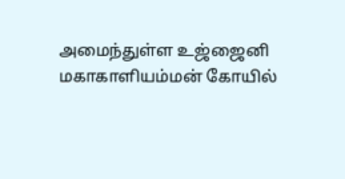அமைந்துள்ள உஜ்ஜைனி மகாகாளியம்மன் கோயில்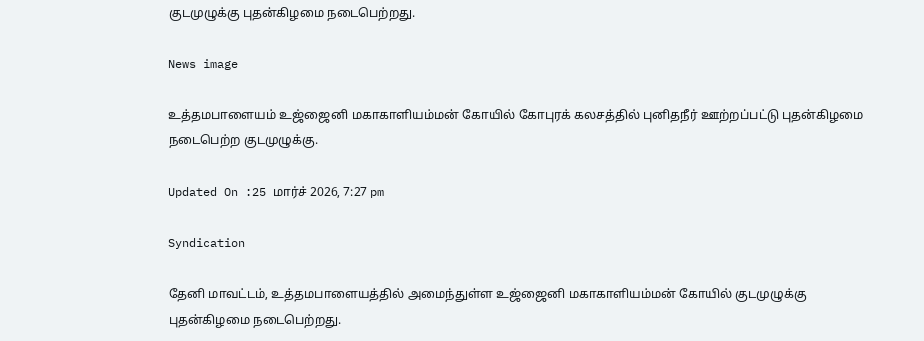குடமுழுக்கு புதன்கிழமை நடைபெற்றது.

News image

உத்தமபாளையம் உஜ்ஜைனி மகாகாளியம்மன் கோயில் கோபுரக் கலசத்தில் புனிதநீர் ஊற்றப்பட்டு புதன்கிழமை நடைபெற்ற குடமுழுக்கு.

Updated On :25 மார்ச் 2026, 7:27 pm

Syndication

தேனி மாவட்டம், உத்தமபாளையத்தில் அமைந்துள்ள உஜ்ஜைனி மகாகாளியம்மன் கோயில் குடமுழுக்கு புதன்கிழமை நடைபெற்றது.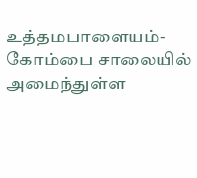உத்தமபாளையம்-கோம்பை சாலையில் அமைந்துள்ள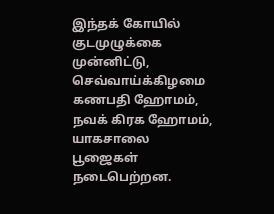இந்தக் கோயில் குடமுழுக்கை முன்னிட்டு, செவ்வாய்க்கிழமை கணபதி ஹோமம், நவக் கிரக ஹோமம், யாகசாலை பூஜைகள் நடைபெற்றன.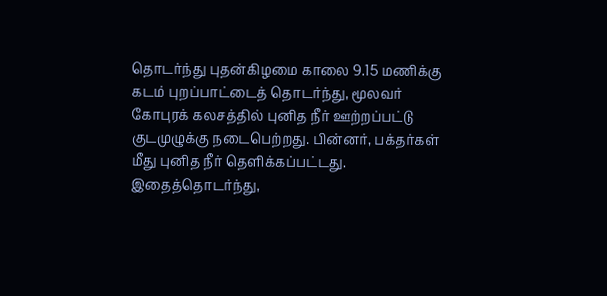தொடர்ந்து புதன்கிழமை காலை 9.15 மணிக்கு கடம் புறப்பாட்டைத் தொடர்ந்து, மூலவர் கோபுரக் கலசத்தில் புனித நீர் ஊற்றப்பட்டு குடமுழுக்கு நடைபெற்றது. பின்னர், பக்தர்கள் மீது புனித நீர் தெளிக்கப்பட்டது. இதைத்தொடர்ந்து,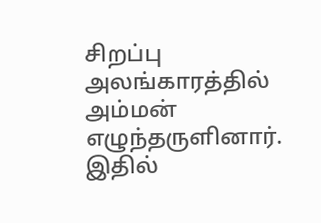சிறப்பு அலங்காரத்தில் அம்மன் எழுந்தருளினார். இதில்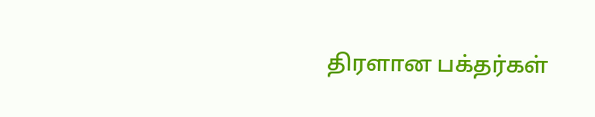திரளான பக்தர்கள்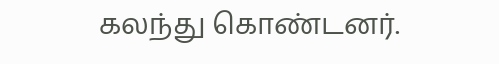கலந்து கொண்டனர்.